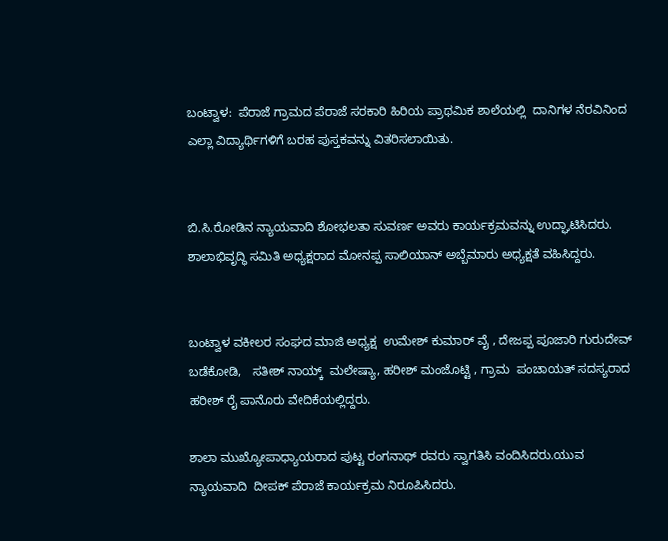ಬಂಟ್ವಾಳ:  ಪೆರಾಜೆ ಗ್ರಾಮದ ಪೆರಾಜೆ ಸರಕಾರಿ ಹಿರಿಯ ಪ್ರಾಥಮಿಕ ಶಾಲೆಯಲ್ಲಿ  ದಾನಿಗಳ ನೆರವಿನಿಂದ ಎಲ್ಲಾ ವಿದ್ಯಾರ್ಥಿಗಳಿಗೆ ಬರಹ ಪುಸ್ತಕವನ್ನು ವಿತರಿಸಲಾಯಿತು.


ಬಿ.ಸಿ.ರೋಡಿನ ನ್ಯಾಯವಾದಿ ಶೋಭಲತಾ ಸುವರ್ಣ ಅವರು ಕಾರ್ಯಕ್ರಮವನ್ನು ಉದ್ಘಾಟಿಸಿದರು. ಶಾಲಾಭಿವೃದ್ಧಿ ಸಮಿತಿ ಅಧ್ಯಕ್ಷರಾದ ಮೋನಪ್ಪ ಸಾಲಿಯಾನ್ ಅಬ್ಬೆಮಾರು ಅಧ್ಯಕ್ಷತೆ ವಹಿಸಿದ್ದರು.


ಬಂಟ್ವಾಳ ವಕೀಲರ ಸಂಘದ ಮಾಜಿ ಅಧ್ಯಕ್ಷ  ಉಮೇಶ್ ಕುಮಾರ್ ವೈ , ದೇಜಪ್ಪ ಪೂಜಾರಿ ಗುರುದೇವ್ ಬಡೆಕೋಡಿ,   ಸತೀಶ್ ನಾಯ್ಕ್  ಮಲೇಷ್ಯಾ, ಹರೀಶ್ ಮಂಜೊಟ್ಟಿ , ಗ್ರಾಮ  ಪಂಚಾಯತ್ ಸದಸ್ಯರಾದ ಹರೀಶ್ ರೈ ಪಾನೊರು ವೇದಿಕೆಯಲ್ಲಿದ್ದರು.

ಶಾಲಾ ಮುಖ್ಯೋಪಾಧ್ಯಾಯರಾದ ಪುಟ್ಟ ರಂಗನಾಥ್ ರವರು ಸ್ವಾಗತಿಸಿ ವಂದಿಸಿದರು.ಯುವ ನ್ಯಾಯವಾದಿ  ದೀಪಕ್ ಪೆರಾಜೆ ಕಾರ್ಯಕ್ರಮ ನಿರೂಪಿಸಿದರು.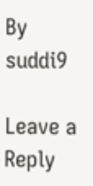By suddi9

Leave a Reply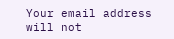Your email address will not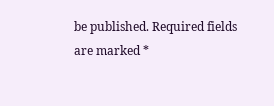be published. Required fields are marked *